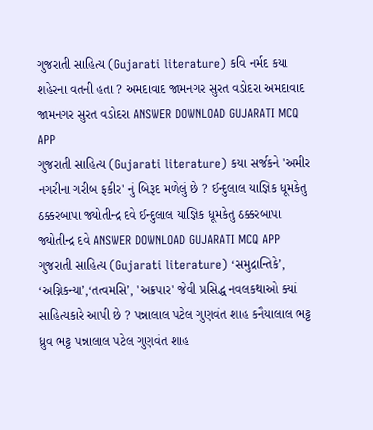ગુજરાતી સાહિત્ય (Gujarati literature) કવિ નર્મદ કયા શહેરના વતની હતા ? અમદાવાદ જામનગર સુરત વડોદરા અમદાવાદ જામનગર સુરત વડોદરા ANSWER DOWNLOAD GUJARATI MCQ APP
ગુજરાતી સાહિત્ય (Gujarati literature) કયા સર્જકને 'અમીર નગરીના ગરીબ ફકીર' નું બિરૂદ મળેલું છે ? ઈન્દુલાલ યાજ્ઞિક ધૂમકેતુ ઠક્કરબાપા જ્યોતીન્દ્ર દવે ઈન્દુલાલ યાજ્ઞિક ધૂમકેતુ ઠક્કરબાપા જ્યોતીન્દ્ર દવે ANSWER DOWNLOAD GUJARATI MCQ APP
ગુજરાતી સાહિત્ય (Gujarati literature) ‘સમુદ્રાન્તિકે’, ‘અગ્નિકન્યા’,‘તત્વમસિ’, 'અક્રપાર' જેવી પ્રસિદ્ધ નવલકથાઓ ક્યાં સાહિત્યકારે આપી છે ? પન્નાલાલ પટેલ ગુણવંત શાહ કનૈયાલાલ ભટ્ટ ધ્રુવ ભટ્ટ પન્નાલાલ પટેલ ગુણવંત શાહ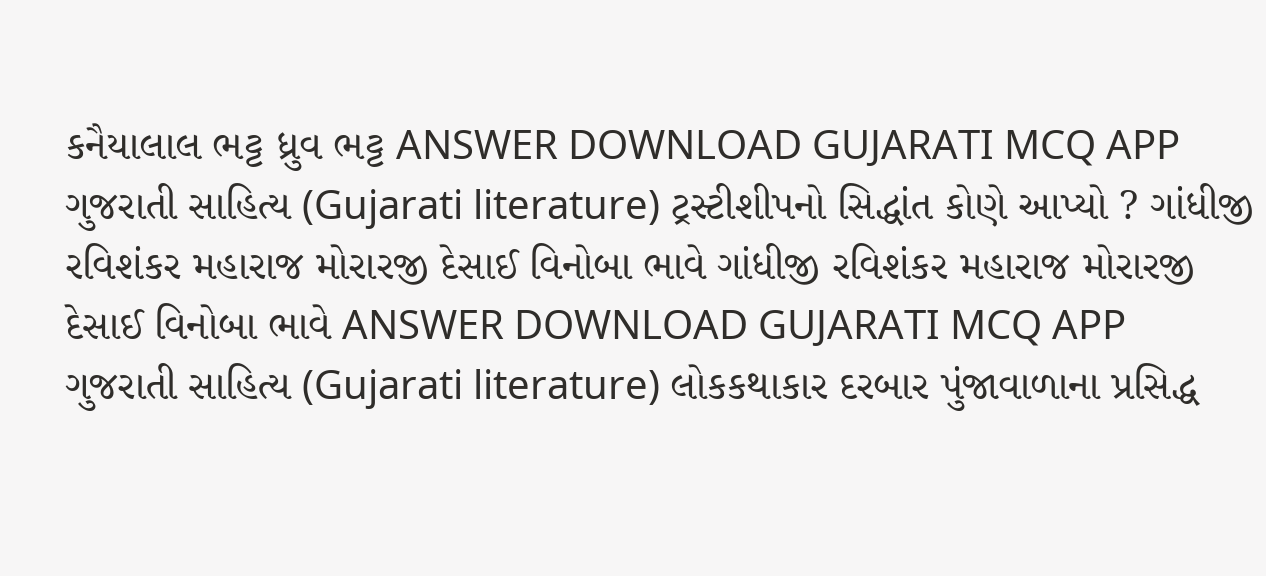કનૈયાલાલ ભટ્ટ ધ્રુવ ભટ્ટ ANSWER DOWNLOAD GUJARATI MCQ APP
ગુજરાતી સાહિત્ય (Gujarati literature) ટ્રસ્ટીશીપનો સિદ્ધાંત કોણે આપ્યો ? ગાંધીજી રવિશંકર મહારાજ મોરારજી દેસાઈ વિનોબા ભાવે ગાંધીજી રવિશંકર મહારાજ મોરારજી દેસાઈ વિનોબા ભાવે ANSWER DOWNLOAD GUJARATI MCQ APP
ગુજરાતી સાહિત્ય (Gujarati literature) લોકકથાકાર દરબાર પુંજાવાળાના પ્રસિદ્ધ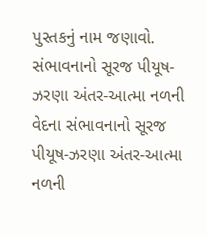પુસ્તકનું નામ જણાવો. સંભાવનાનો સૂરજ પીયૂષ-ઝરણા અંતર-આત્મા નળની વેદના સંભાવનાનો સૂરજ પીયૂષ-ઝરણા અંતર-આત્મા નળની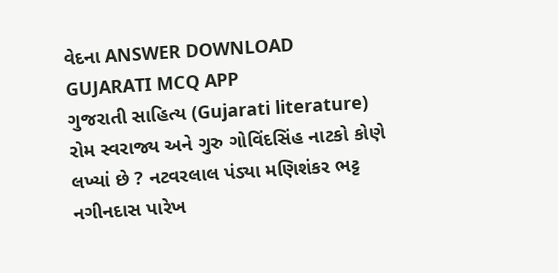વેદના ANSWER DOWNLOAD GUJARATI MCQ APP
ગુજરાતી સાહિત્ય (Gujarati literature) રોમ સ્વરાજ્ય અને ગુરુ ગોવિંદસિંહ નાટકો કોણે લખ્યાં છે ? નટવરલાલ પંડ્યા મણિશંકર ભટ્ટ નગીનદાસ પારેખ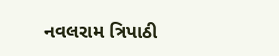નવલરામ ત્રિપાઠી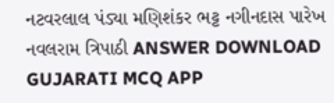નટવરલાલ પંડ્યા મણિશંકર ભટ્ટ નગીનદાસ પારેખ નવલરામ ત્રિપાઠી ANSWER DOWNLOAD GUJARATI MCQ APP